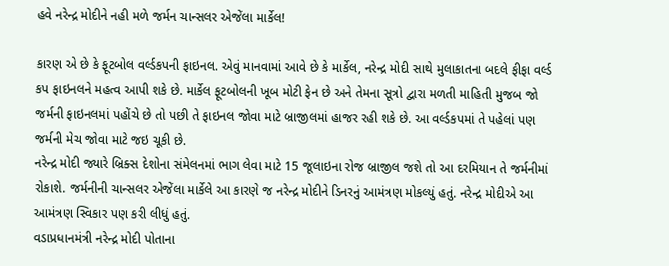હવે નરેન્દ્ર મોદીને નહી મળે જર્મન ચાન્સલર એજેંલા માર્કેલ!

કારણ એ છે કે ફૂટબોલ વર્લ્ડકપની ફાઇનલ. એવું માનવામાં આવે છે કે માર્કેલ, નરેન્દ્ર મોદી સાથે મુલાકાતના બદલે ફીફા વર્લ્ડ કપ ફાઇનલને મહત્વ આપી શકે છે. માર્કેલ ફૂટબોલની ખૂબ મોટી ફેન છે અને તેમના સૂત્રો દ્વારા મળતી માહિતી મુજબ જો જર્મની ફાઇનલમાં પહોંચે છે તો પછી તે ફાઇનલ જોવા માટે બ્રાજીલમાં હાજર રહી શકે છે. આ વર્લ્ડકપમાં તે પહેલાં પણ જર્મની મેચ જોવા માટે જઇ ચૂકી છે.
નરેન્દ્ર મોદી જ્યારે બ્રિક્સ દેશોના સંમેલનમાં ભાગ લેવા માટે 15 જૂલાઇના રોજ બ્રાજીલ જશે તો આ દરમિયાન તે જર્મનીમાં રોકાશે. જર્મનીની ચાન્સલર એજેંલા માર્કેલે આ કારણે જ નરેન્દ્ર મોદીને ડિનરનું આમંત્રણ મોકલ્યું હતું. નરેન્દ્ર મોદીએ આ આમંત્રણ સ્વિકાર પણ કરી લીધું હતું.
વડાપ્રધાનમંત્રી નરેન્દ્ર મોદી પોતાના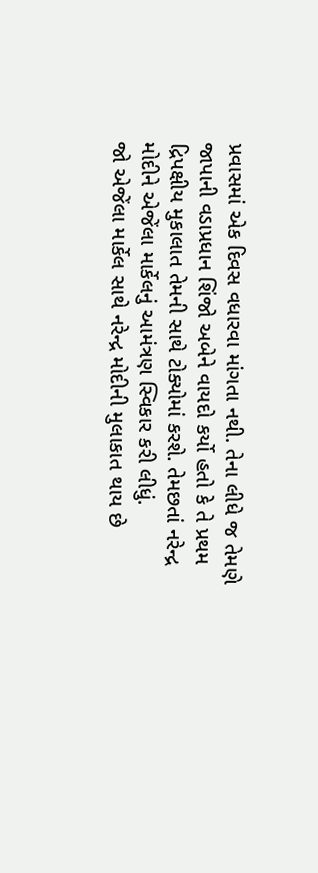પ્રવાસમાં એક દિવસ વધારવા માંગતા નથી. તેના લીધે જ તેમણે જાપાની વડાપ્રધાન શિંજો અબેને વાયદો કર્યો હતો કે તે પ્રથમ દ્રિપક્ષીય મુકાલાત તેમની સાથે ટોક્યોમાં કરશે. તેમછતાં નરેન્દ્ર મોદીને એજેંલા માર્કેલનું આમંત્રણ સ્વિકાર કરી લીધું.
જો એજેંલા માર્કેલ સાથે નરેન્દ્ર મોદીની મુલાકાત થાય છે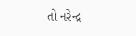તો નરેન્દ્ર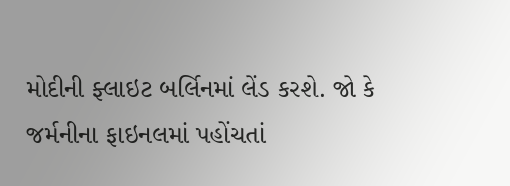મોદીની ફ્લાઇટ બર્લિનમાં લેંડ કરશે. જો કે જર્મનીના ફાઇનલમાં પહોંચતાં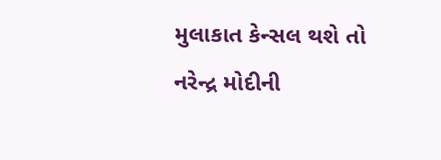મુલાકાત કેન્સલ થશે તો નરેન્દ્ર મોદીની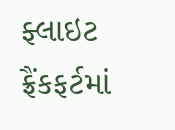ફ્લાઇટ ફ્રૈંકફર્ટમાં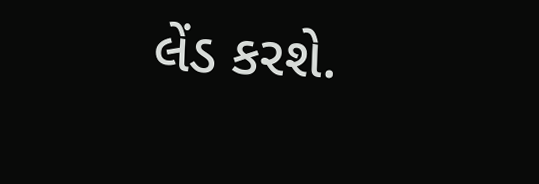લેંડ કરશે.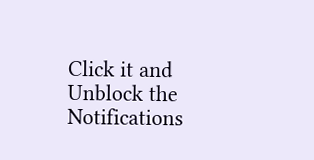Click it and Unblock the Notifications